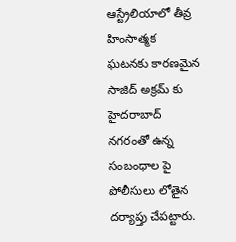ఆస్ట్రేలియాలో తీవ్ర హింసాత్మక ఘటనకు కారణమైన సాజిద్ అక్రమ్ కు హైదరాబాద్ నగరంతో ఉన్న సంబంధాల పై పోలీసులు లోతైన దర్యాప్తు చేపట్టారు.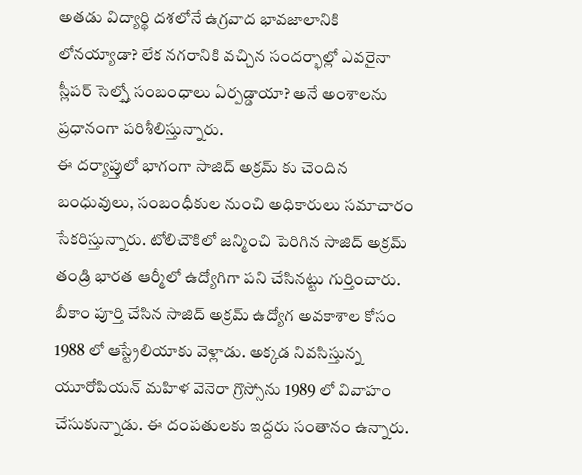అతడు విద్యార్థి దశలోనే ఉగ్రవాద భావజాలానికి లోనయ్యాడా? లేక నగరానికి వచ్చిన సందర్భాల్లో ఎవరైనా స్లీపర్ సెల్స్తో సంబంధాలు ఏర్పడ్డాయా? అనే అంశాలను ప్రధానంగా పరిశీలిస్తున్నారు.
ఈ దర్యాప్తులో భాగంగా సాజిద్ అక్రమ్ కు చెందిన బంధువులు, సంబంధీకుల నుంచి అధికారులు సమాచారం సేకరిస్తున్నారు. టోలిచౌకిలో జన్మించి పెరిగిన సాజిద్ అక్రమ్ తండ్రి భారత ఆర్మీలో ఉద్యోగిగా పని చేసినట్టు గుర్తించారు.
బీకాం పూర్తి చేసిన సాజిద్ అక్రమ్ ఉద్యోగ అవకాశాల కోసం 1988 లో ఆస్ట్రేలియాకు వెళ్లాడు. అక్కడ నివసిస్తున్న యూరోపియన్ మహిళ వెనెరా గ్రొస్సోను 1989 లో వివాహం చేసుకున్నాడు. ఈ దంపతులకు ఇద్దరు సంతానం ఉన్నారు.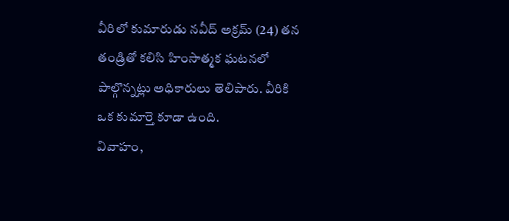వీరిలో కుమారుడు నవీద్ అక్రమ్ (24) తన తండ్రితో కలిసి హింసాత్మక ఘటనలో పాల్గొన్నట్లు అధికారులు తెలిపారు. వీరికి ఒక కుమార్తె కూడా ఉంది.
వివాహం,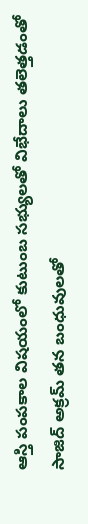ఆస్తి పంపకాల విషయంలో కుటుంబ సభ్యులతో విభేదాలు తలెత్తడంతో సాజిద్ అక్రమ్ తన బంధువులతో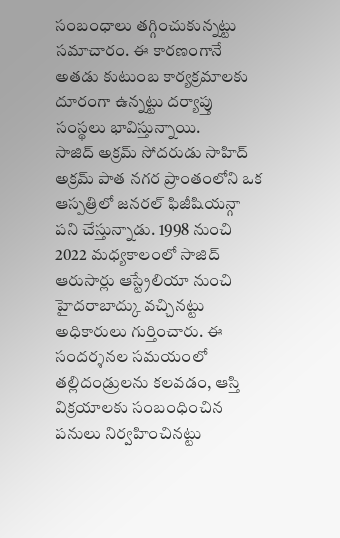సంబంధాలు తగ్గించుకున్నట్టు సమాచారం. ఈ కారణంగానే అతడు కుటుంబ కార్యక్రమాలకు దూరంగా ఉన్నట్టు దర్యాప్తు సంస్థలు భావిస్తున్నాయి.
సాజిద్ అక్రమ్ సోదరుడు సాహిద్ అక్రమ్ పాత నగర ప్రాంతంలోని ఒక ఆస్పత్రిలో జనరల్ ఫిజీషియన్గా పని చేస్తున్నాడు. 1998 నుంచి 2022 మధ్యకాలంలో సాజిద్ ఆరుసార్లు ఆస్ట్రేలియా నుంచి హైదరాబాద్కు వచ్చినట్టు అధికారులు గుర్తించారు. ఈ సందర్శనల సమయంలో తల్లిదండ్రులను కలవడం, ఆస్తి విక్రయాలకు సంబంధించిన పనులు నిర్వహించినట్టు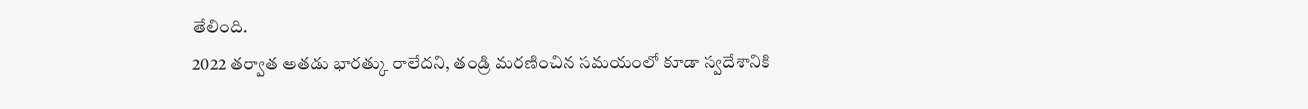తేలింది.
2022 తర్వాత అతడు భారత్కు రాలేదని, తండ్రి మరణించిన సమయంలో కూడా స్వదేశానికి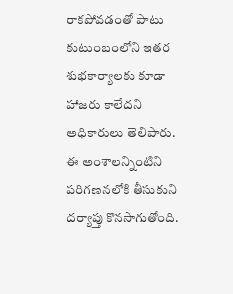రాకపోవడంతో పాటు కుటుంబంలోని ఇతర శుభకార్యాలకు కూడా హాజరు కాలేదని అధికారులు తెలిపారు. ఈ అంశాలన్నింటిని పరిగణనలోకి తీసుకుని దర్యాప్తు కొనసాగుతోంది.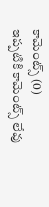కామెంట్స్ (0)
ఇప్పటికి కామెంట్స్ లేవు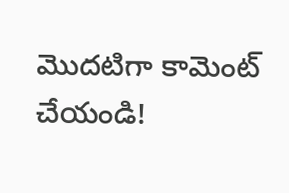మొదటిగా కామెంట్ చేయండి!